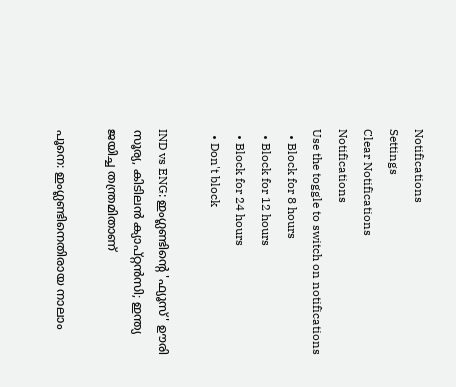Notifications
Settings
Clear Notifications
Notifications
Use the toggle to switch on notifications
  • Block for 8 hours
  • Block for 12 hours
  • Block for 24 hours
  • Don't block

IND vs ENG: ഇംഗ്ലണ്ടിന്റെ 'ഫ്യൂസ്' ഊരി സൂര്യ, കിടിലന്‍ ക്യാപ്റ്റന്‍സി; ഇന്ത്യ ജയിച്ച തന്ത്രമിതാണ്

പൂനെ: ഇംഗ്ലണ്ടിനെതിരായ നാലാം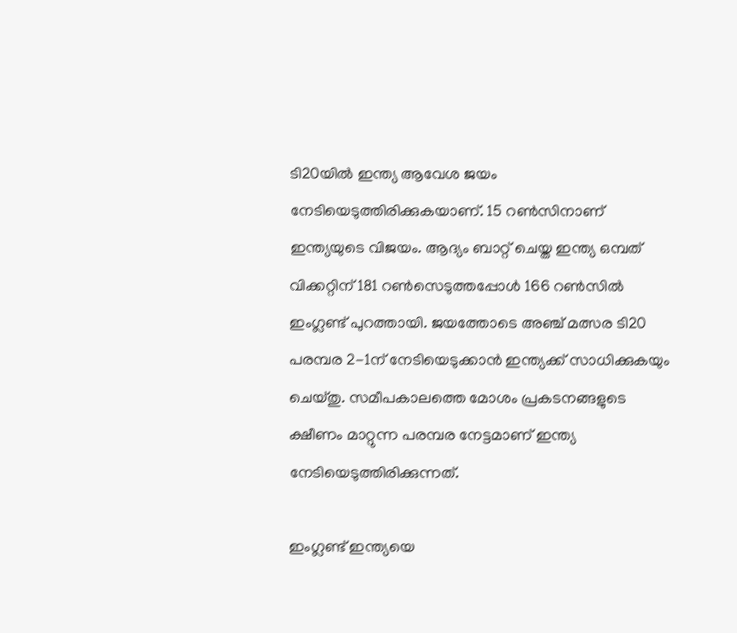ടി20യില്‍ ഇന്ത്യ ആവേശ ജയം നേടിയെടുത്തിരിക്കുകയാണ്. 15 റണ്‍സിനാണ് ഇന്ത്യയുടെ വിജയം. ആദ്യം ബാറ്റ് ചെയ്ത ഇന്ത്യ ഒമ്പത് വിക്കറ്റിന് 181 റണ്‍സെടുത്തപ്പോള്‍ 166 റണ്‍സില്‍ ഇംഗ്ലണ്ട് പുറത്തായി. ജയത്തോടെ അഞ്ച് മത്സര ടി20 പരമ്പര 2-1ന് നേടിയെടുക്കാന്‍ ഇന്ത്യക്ക് സാധിക്കുകയും ചെയ്തു. സമീപകാലത്തെ മോശം പ്രകടനങ്ങളുടെ ക്ഷീണം മാറ്റുന്ന പരമ്പര നേട്ടമാണ് ഇന്ത്യ നേടിയെടുത്തിരിക്കുന്നത്.

ഇംഗ്ലണ്ട് ഇന്ത്യയെ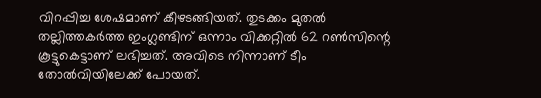വിറപ്പിച്ച ശേഷമാണ് കീഴടങ്ങിയത്. തുടക്കം മുതല്‍ തല്ലിത്തകര്‍ത്ത ഇംഗ്ലണ്ടിന് ഒന്നാം വിക്കറ്റില്‍ 62 റണ്‍സിന്റെ കൂട്ടുകെട്ടാണ് ലഭിച്ചത്. അവിടെ നിന്നാണ് ടീം തോല്‍വിയിലേക്ക് പോയത്.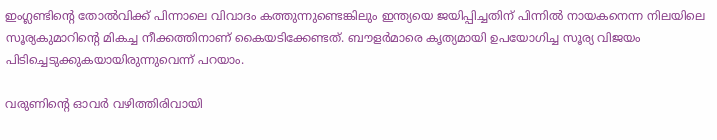ഇംഗ്ലണ്ടിന്റെ തോല്‍വിക്ക് പിന്നാലെ വിവാദം കത്തുന്നുണ്ടെങ്കിലും ഇന്ത്യയെ ജയിപ്പിച്ചതിന് പിന്നില്‍ നായകനെന്ന നിലയിലെ സൂര്യകുമാറിന്റെ മികച്ച നീക്കത്തിനാണ് കൈയടിക്കേണ്ടത്. ബൗളര്‍മാരെ കൃത്യമായി ഉപയോഗിച്ച സൂര്യ വിജയം പിടിച്ചെടുക്കുകയായിരുന്നുവെന്ന് പറയാം.

വരുണിന്റെ ഓവര്‍ വഴിത്തിരിവായി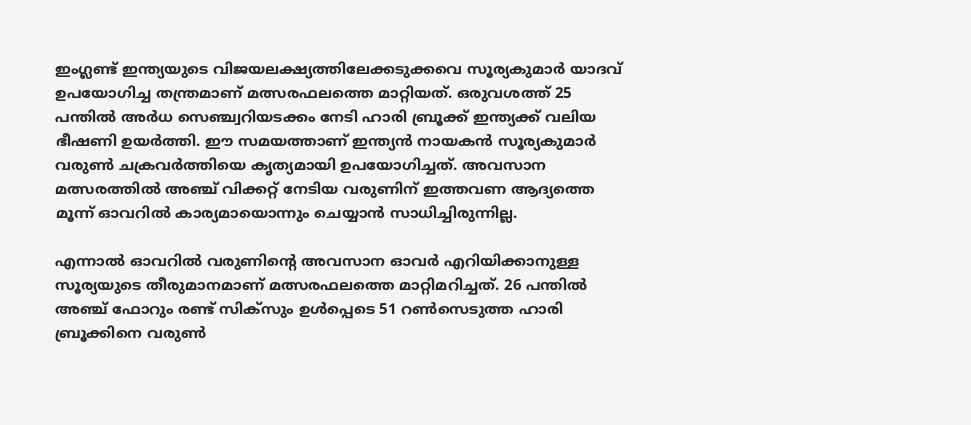ഇംഗ്ലണ്ട് ഇന്ത്യയുടെ വിജയലക്ഷ്യത്തിലേക്കടുക്കവെ സൂര്യകുമാര്‍ യാദവ് ഉപയോഗിച്ച തന്ത്രമാണ് മത്സരഫലത്തെ മാറ്റിയത്. ഒരുവശത്ത് 25 പന്തില്‍ അര്‍ധ സെഞ്ച്വറിയടക്കം നേടി ഹാരി ബ്രൂക്ക് ഇന്ത്യക്ക് വലിയ ഭീഷണി ഉയര്‍ത്തി. ഈ സമയത്താണ് ഇന്ത്യന്‍ നായകന്‍ സൂര്യകുമാര്‍ വരുണ്‍ ചക്രവര്‍ത്തിയെ കൃത്യമായി ഉപയോഗിച്ചത്. അവസാന മത്സരത്തില്‍ അഞ്ച് വിക്കറ്റ് നേടിയ വരുണിന് ഇത്തവണ ആദ്യത്തെ മൂന്ന് ഓവറില്‍ കാര്യമായൊന്നും ചെയ്യാന്‍ സാധിച്ചിരുന്നില്ല.

എന്നാല്‍ ഓവറില്‍ വരുണിന്റെ അവസാന ഓവര്‍ എറിയിക്കാനുള്ള സൂര്യയുടെ തീരുമാനമാണ് മത്സരഫലത്തെ മാറ്റിമറിച്ചത്. 26 പന്തില്‍ അഞ്ച് ഫോറും രണ്ട് സിക്‌സും ഉള്‍പ്പെടെ 51 റണ്‍സെടുത്ത ഹാരി ബ്രൂക്കിനെ വരുണ്‍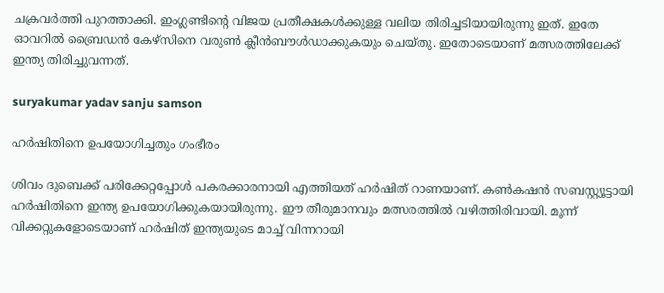ചക്രവര്‍ത്തി പുറത്താക്കി. ഇംഗ്ലണ്ടിന്റെ വിജയ പ്രതീക്ഷകള്‍ക്കുള്ള വലിയ തിരിച്ചടിയായിരുന്നു ഇത്. ഇതേ ഓവറില്‍ ബ്രൈഡന്‍ കേഴ്‌സിനെ വരുണ്‍ ക്ലീന്‍ബൗള്‍ഡാക്കുകയും ചെയ്തു. ഇതോടെയാണ് മത്സരത്തിലേക്ക് ഇന്ത്യ തിരിച്ചുവന്നത്.

suryakumar yadav sanju samson

ഹര്‍ഷിതിനെ ഉപയോഗിച്ചതും ഗംഭീരം

ശിവം ദുബെക്ക് പരിക്കേറ്റപ്പോള്‍ പകരക്കാരനായി എത്തിയത് ഹര്‍ഷിത് റാണയാണ്. കണ്‍കഷന്‍ സബസ്റ്റ്യൂട്ടായി ഹര്‍ഷിതിനെ ഇന്ത്യ ഉപയോഗിക്കുകയായിരുന്നു. ഈ തീരുമാനവും മത്സരത്തില്‍ വഴിത്തിരിവായി. മൂന്ന് വിക്കറ്റുകളോടെയാണ് ഹര്‍ഷിത് ഇന്ത്യയുടെ മാച്ച് വിന്നറായി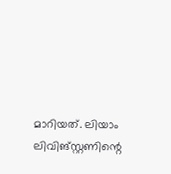മാറിയത്. ലിയാം ലിവിങ്‌സ്റ്റണിന്റെ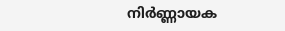നിര്‍ണ്ണായക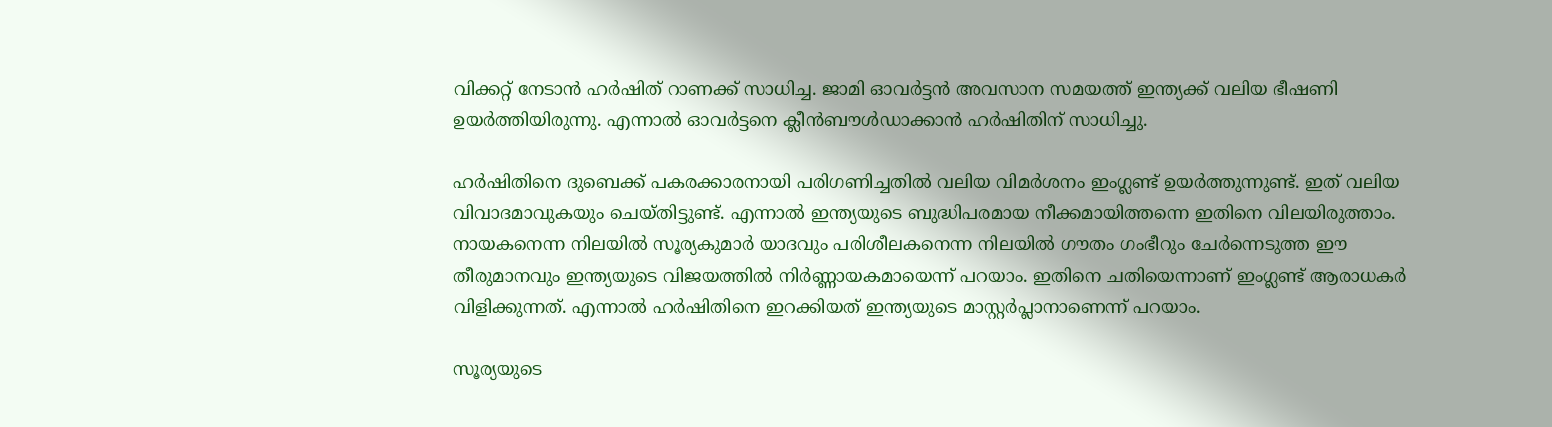വിക്കറ്റ് നേടാന്‍ ഹര്‍ഷിത് റാണക്ക് സാധിച്ച. ജാമി ഓവര്‍ട്ടന്‍ അവസാന സമയത്ത് ഇന്ത്യക്ക് വലിയ ഭീഷണി ഉയര്‍ത്തിയിരുന്നു. എന്നാല്‍ ഓവര്‍ട്ടനെ ക്ലീന്‍ബൗള്‍ഡാക്കാന്‍ ഹര്‍ഷിതിന് സാധിച്ചു.

ഹര്‍ഷിതിനെ ദുബെക്ക് പകരക്കാരനായി പരിഗണിച്ചതില്‍ വലിയ വിമര്‍ശനം ഇംഗ്ലണ്ട് ഉയര്‍ത്തുന്നുണ്ട്. ഇത് വലിയ വിവാദമാവുകയും ചെയ്തിട്ടുണ്ട്. എന്നാല്‍ ഇന്ത്യയുടെ ബുദ്ധിപരമായ നീക്കമായിത്തന്നെ ഇതിനെ വിലയിരുത്താം. നായകനെന്ന നിലയില്‍ സൂര്യകുമാര്‍ യാദവും പരിശീലകനെന്ന നിലയില്‍ ഗൗതം ഗംഭീറും ചേര്‍ന്നെടുത്ത ഈ തീരുമാനവും ഇന്ത്യയുടെ വിജയത്തില്‍ നിര്‍ണ്ണായകമായെന്ന് പറയാം. ഇതിനെ ചതിയെന്നാണ് ഇംഗ്ലണ്ട് ആരാധകര്‍ വിളിക്കുന്നത്. എന്നാല്‍ ഹര്‍ഷിതിനെ ഇറക്കിയത് ഇന്ത്യയുടെ മാസ്റ്റര്‍പ്ലാനാണെന്ന് പറയാം.

സൂര്യയുടെ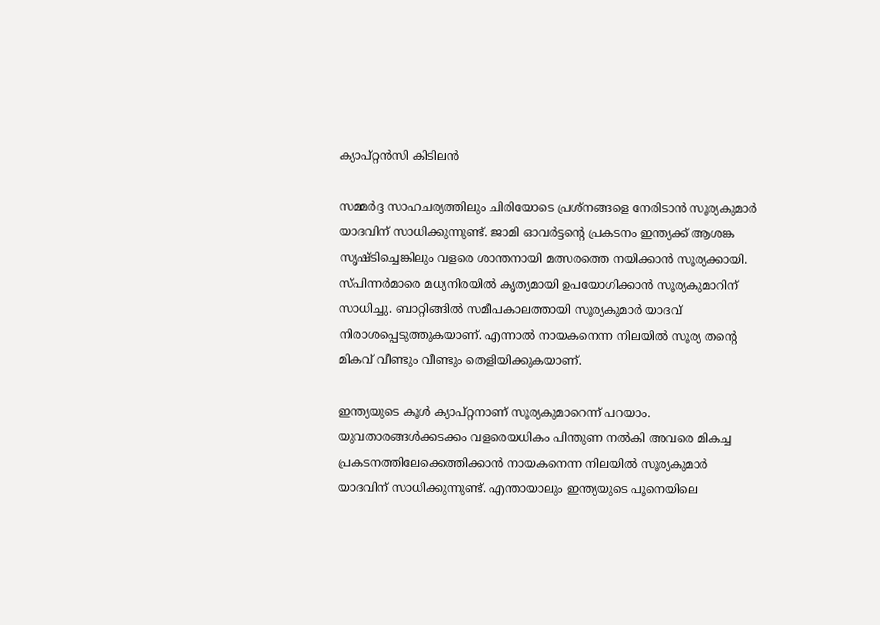ക്യാപ്റ്റന്‍സി കിടിലന്‍

സമ്മര്‍ദ്ദ സാഹചര്യത്തിലും ചിരിയോടെ പ്രശ്‌നങ്ങളെ നേരിടാന്‍ സൂര്യകുമാര്‍ യാദവിന് സാധിക്കുന്നുണ്ട്. ജാമി ഓവര്‍ട്ടന്റെ പ്രകടനം ഇന്ത്യക്ക് ആശങ്ക സൃഷ്ടിച്ചെങ്കിലും വളരെ ശാന്തനായി മത്സരത്തെ നയിക്കാന്‍ സൂര്യക്കായി. സ്പിന്നര്‍മാരെ മധ്യനിരയില്‍ കൃത്യമായി ഉപയോഗിക്കാന്‍ സൂര്യകുമാറിന് സാധിച്ചു. ബാറ്റിങ്ങില്‍ സമീപകാലത്തായി സൂര്യകുമാര്‍ യാദവ് നിരാശപ്പെടുത്തുകയാണ്. എന്നാല്‍ നായകനെന്ന നിലയില്‍ സൂര്യ തന്റെ മികവ് വീണ്ടും വീണ്ടും തെളിയിക്കുകയാണ്.

ഇന്ത്യയുടെ കൂള്‍ ക്യാപ്റ്റനാണ് സൂര്യകുമാറെന്ന് പറയാം. യുവതാരങ്ങള്‍ക്കടക്കം വളരെയധികം പിന്തുണ നല്‍കി അവരെ മികച്ച പ്രകടനത്തിലേക്കെത്തിക്കാന്‍ നായകനെന്ന നിലയില്‍ സൂര്യകുമാര്‍ യാദവിന് സാധിക്കുന്നുണ്ട്. എന്തായാലും ഇന്ത്യയുടെ പൂനെയിലെ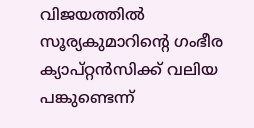വിജയത്തില്‍ സൂര്യകുമാറിന്റെ ഗംഭീര ക്യാപ്റ്റന്‍സിക്ക് വലിയ പങ്കുണ്ടെന്ന്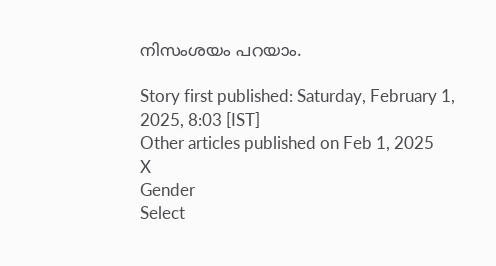നിസംശയം പറയാം.

Story first published: Saturday, February 1, 2025, 8:03 [IST]
Other articles published on Feb 1, 2025
X
Gender
Select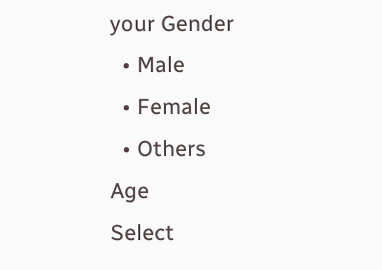your Gender
  • Male
  • Female
  • Others
Age
Select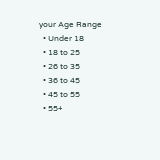your Age Range
  • Under 18
  • 18 to 25
  • 26 to 35
  • 36 to 45
  • 45 to 55
  • 55+